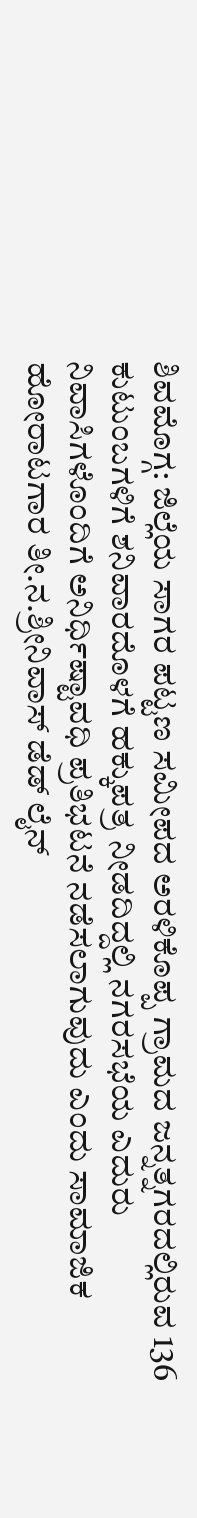ಶಿವಮೊಗ್ಗ: ಜಿಲ್ಲೆಯ ಸಾಗರ ಪಟ್ಟಣ ಸಮೀಪದ ಅರಳಿಕೊಪ್ಪ ಗ್ರಾಮದ ಜನ್ನತ್ನಗರದಲ್ಲಿರುವ 136 ಕುಟುಂಬಗಳಿಗೆ ಶನಿವಾರದೊಳಗೆ ಹಕ್ಕುಪತ್ರ ನೀಡದಿದ್ದಲ್ಲಿ ನಗರಸಭೆಯ ಎದುರು ನಿವಾಸಿಗಳೊಂದಿಗೆ ಅನಿರ್ಧಿಷ್ಟಾವಧಿ ಪ್ರತಿಭಟನೆ ನಡೆಸಲಾಗುವುದು ಎಂದು ಸಾಮಾಜಿಕ ಹೋರಾಟಗಾರ ತೀ.ನ.ಶ್ರೀನಿವಾಸ್ ಡೆಡ್ ಲೈನ್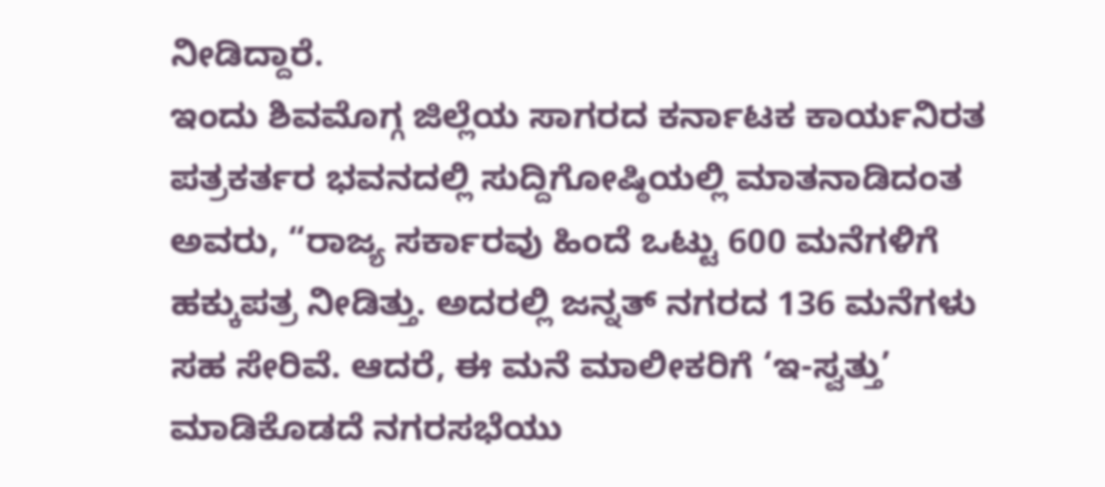ನೀಡಿದ್ದಾರೆ.
ಇಂದು ಶಿವಮೊಗ್ಗ ಜಿಲ್ಲೆಯ ಸಾಗರದ ಕರ್ನಾಟಕ ಕಾರ್ಯನಿರತ ಪತ್ರಕರ್ತರ ಭವನದಲ್ಲಿ ಸುದ್ದಿಗೋಷ್ಠಿಯಲ್ಲಿ ಮಾತನಾಡಿದಂತ ಅವರು, “ರಾಜ್ಯ ಸರ್ಕಾರವು ಹಿಂದೆ ಒಟ್ಟು 600 ಮನೆಗಳಿಗೆ ಹಕ್ಕುಪತ್ರ ನೀಡಿತ್ತು. ಅದರಲ್ಲಿ ಜನ್ನತ್ ನಗರದ 136 ಮನೆಗಳು ಸಹ ಸೇರಿವೆ. ಆದರೆ, ಈ ಮನೆ ಮಾಲೀಕರಿಗೆ ‘ಇ-ಸ್ವತ್ತು’ ಮಾಡಿಕೊಡದೆ ನಗರಸಭೆಯು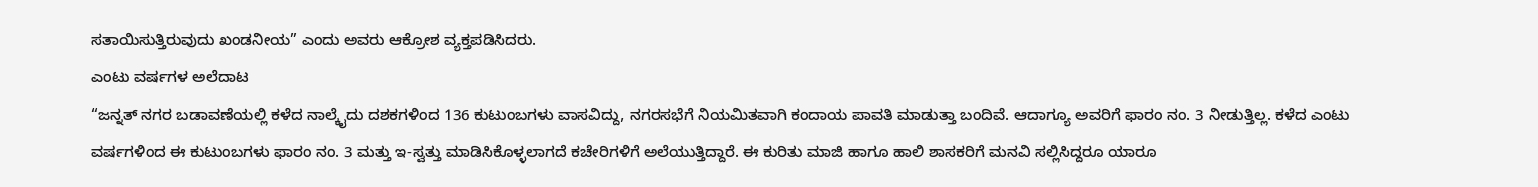ಸತಾಯಿಸುತ್ತಿರುವುದು ಖಂಡನೀಯ” ಎಂದು ಅವರು ಆಕ್ರೋಶ ವ್ಯಕ್ತಪಡಿಸಿದರು.
ಎಂಟು ವರ್ಷಗಳ ಅಲೆದಾಟ
“ಜನ್ನತ್ ನಗರ ಬಡಾವಣೆಯಲ್ಲಿ ಕಳೆದ ನಾಲ್ಕೈದು ದಶಕಗಳಿಂದ 136 ಕುಟುಂಬಗಳು ವಾಸವಿದ್ದು, ನಗರಸಭೆಗೆ ನಿಯಮಿತವಾಗಿ ಕಂದಾಯ ಪಾವತಿ ಮಾಡುತ್ತಾ ಬಂದಿವೆ. ಆದಾಗ್ಯೂ ಅವರಿಗೆ ಫಾರಂ ನಂ. 3 ನೀಡುತ್ತಿಲ್ಲ. ಕಳೆದ ಎಂಟು ವರ್ಷಗಳಿಂದ ಈ ಕುಟುಂಬಗಳು ಫಾರಂ ನಂ. 3 ಮತ್ತು ಇ-ಸ್ವತ್ತು ಮಾಡಿಸಿಕೊಳ್ಳಲಾಗದೆ ಕಚೇರಿಗಳಿಗೆ ಅಲೆಯುತ್ತಿದ್ದಾರೆ. ಈ ಕುರಿತು ಮಾಜಿ ಹಾಗೂ ಹಾಲಿ ಶಾಸಕರಿಗೆ ಮನವಿ ಸಲ್ಲಿಸಿದ್ದರೂ ಯಾರೂ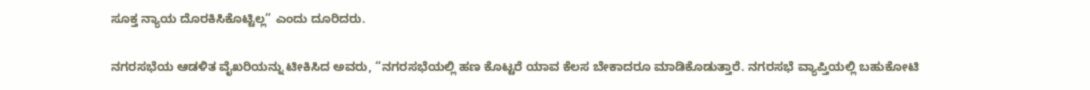ಸೂಕ್ತ ನ್ಯಾಯ ದೊರಕಿಸಿಕೊಟ್ಟಿಲ್ಲ” ಎಂದು ದೂರಿದರು.

ನಗರಸಭೆಯ ಆಡಳಿತ ವೈಖರಿಯನ್ನು ಟೀಕಿಸಿದ ಅವರು, “ನಗರಸಭೆಯಲ್ಲಿ ಹಣ ಕೊಟ್ಟರೆ ಯಾವ ಕೆಲಸ ಬೇಕಾದರೂ ಮಾಡಿಕೊಡುತ್ತಾರೆ. ನಗರಸಭೆ ವ್ಯಾಪ್ತಿಯಲ್ಲಿ ಬಹುಕೋಟಿ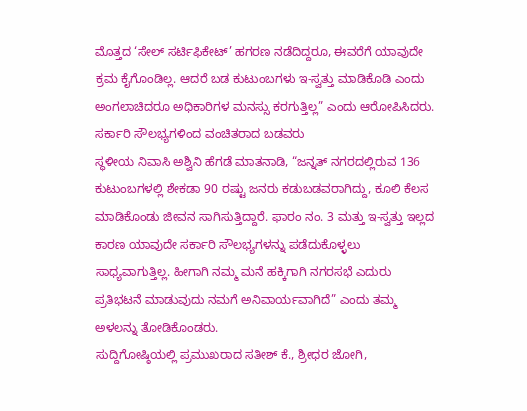ಮೊತ್ತದ ‘ಸೇಲ್ ಸರ್ಟಿಫಿಕೇಟ್’ ಹಗರಣ ನಡೆದಿದ್ದರೂ, ಈವರೆಗೆ ಯಾವುದೇ ಕ್ರಮ ಕೈಗೊಂಡಿಲ್ಲ. ಆದರೆ ಬಡ ಕುಟುಂಬಗಳು ಇ-ಸ್ವತ್ತು ಮಾಡಿಕೊಡಿ ಎಂದು ಅಂಗಲಾಚಿದರೂ ಅಧಿಕಾರಿಗಳ ಮನಸ್ಸು ಕರಗುತ್ತಿಲ್ಲ” ಎಂದು ಆರೋಪಿಸಿದರು.
ಸರ್ಕಾರಿ ಸೌಲಭ್ಯಗಳಿಂದ ವಂಚಿತರಾದ ಬಡವರು
ಸ್ಥಳೀಯ ನಿವಾಸಿ ಅಶ್ವಿನಿ ಹೆಗಡೆ ಮಾತನಾಡಿ, “ಜನ್ನತ್ ನಗರದಲ್ಲಿರುವ 136 ಕುಟುಂಬಗಳಲ್ಲಿ ಶೇಕಡಾ 90 ರಷ್ಟು ಜನರು ಕಡುಬಡವರಾಗಿದ್ದು, ಕೂಲಿ ಕೆಲಸ ಮಾಡಿಕೊಂಡು ಜೀವನ ಸಾಗಿಸುತ್ತಿದ್ದಾರೆ. ಫಾರಂ ನಂ. 3 ಮತ್ತು ಇ-ಸ್ವತ್ತು ಇಲ್ಲದ ಕಾರಣ ಯಾವುದೇ ಸರ್ಕಾರಿ ಸೌಲಭ್ಯಗಳನ್ನು ಪಡೆದುಕೊಳ್ಳಲು ಸಾಧ್ಯವಾಗುತ್ತಿಲ್ಲ. ಹೀಗಾಗಿ ನಮ್ಮ ಮನೆ ಹಕ್ಕಿಗಾಗಿ ನಗರಸಭೆ ಎದುರು ಪ್ರತಿಭಟನೆ ಮಾಡುವುದು ನಮಗೆ ಅನಿವಾರ್ಯವಾಗಿದೆ” ಎಂದು ತಮ್ಮ ಅಳಲನ್ನು ತೋಡಿಕೊಂಡರು.
ಸುದ್ದಿಗೋಷ್ಠಿಯಲ್ಲಿ ಪ್ರಮುಖರಾದ ಸತೀಶ್ ಕೆ., ಶ್ರೀಧರ ಜೋಗಿ,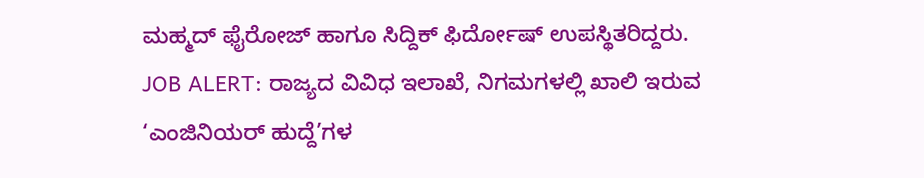ಮಹ್ಮದ್ ಫೈರೋಜ್ ಹಾಗೂ ಸಿದ್ದಿಕ್ ಫಿರ್ದೋಷ್ ಉಪಸ್ಥಿತರಿದ್ದರು.
JOB ALERT: ರಾಜ್ಯದ ವಿವಿಧ ಇಲಾಖೆ, ನಿಗಮಗಳಲ್ಲಿ ಖಾಲಿ ಇರುವ ‘ಎಂಜಿನಿಯರ್ ಹುದ್ದೆ’ಗಳ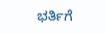ಭರ್ತಿಗೆ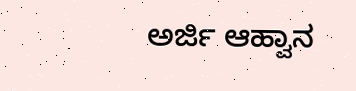ಅರ್ಜಿ ಆಹ್ವಾನ